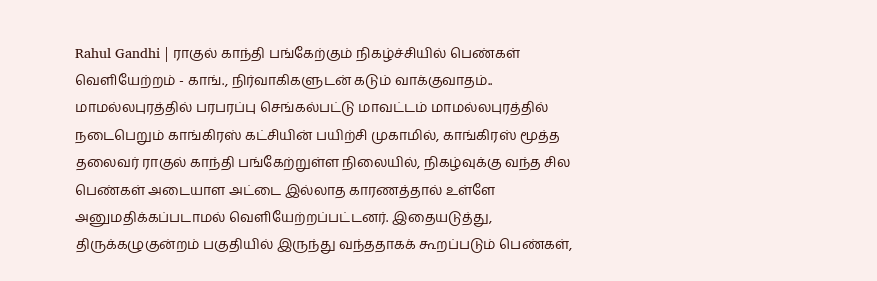Rahul Gandhi | ராகுல் காந்தி பங்கேற்கும் நிகழ்ச்சியில் பெண்கள் வெளியேற்றம் - காங்., நிர்வாகிகளுடன் கடும் வாக்குவாதம்.. மாமல்லபுரத்தில் பரபரப்பு செங்கல்பட்டு மாவட்டம் மாமல்லபுரத்தில் நடைபெறும் காங்கிரஸ் கட்சியின் பயிற்சி முகாமில், காங்கிரஸ் மூத்த தலைவர் ராகுல் காந்தி பங்கேற்றுள்ள நிலையில், நிகழ்வுக்கு வந்த சில பெண்கள் அடையாள அட்டை இல்லாத காரணத்தால் உள்ளே அனுமதிக்கப்படாமல் வெளியேற்றப்பட்டனர். இதையடுத்து, திருக்கழுகுன்றம் பகுதியில் இருந்து வந்ததாகக் கூறப்படும் பெண்கள்,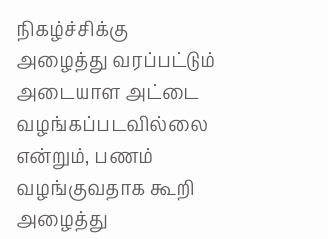நிகழ்ச்சிக்கு அழைத்து வரப்பட்டும் அடையாள அட்டை வழங்கப்படவில்லை என்றும், பணம் வழங்குவதாக கூறி அழைத்து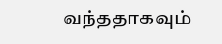வந்ததாகவும்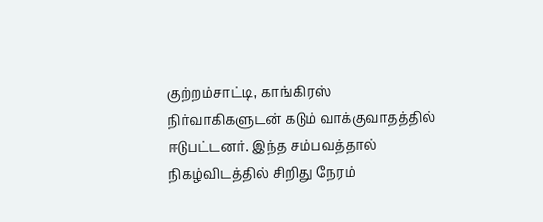குற்றம்சாட்டி, காங்கிரஸ் நிர்வாகிகளுடன் கடும் வாக்குவாதத்தில் ஈடுபட்டனர். இந்த சம்பவத்தால் நிகழ்விடத்தில் சிறிது நேரம்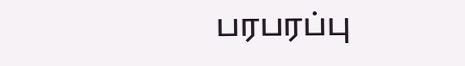பரபரப்பு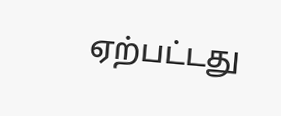ஏற்பட்டது